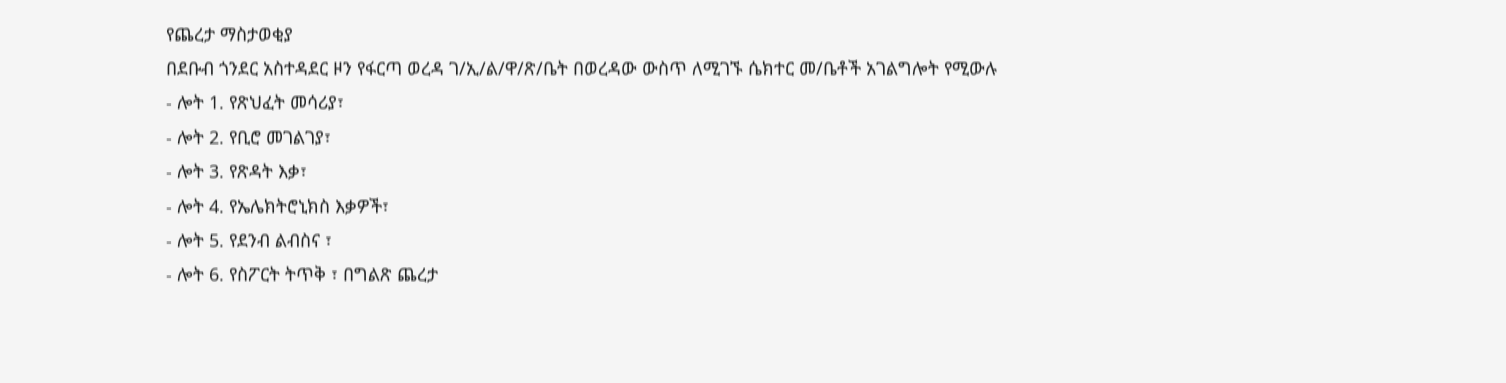የጨረታ ማስታወቂያ
በደቡብ ጎንደር አስተዳደር ዞን የፋርጣ ወረዳ ገ/ኢ/ል/ዋ/ጽ/ቤት በወረዳው ውስጥ ለሚገኙ ሴክተር መ/ቤቶች አገልግሎት የሚውሉ
- ሎት 1. የጽህፈት መሳሪያ፣
- ሎት 2. የቢሮ መገልገያ፣
- ሎት 3. የጽዳት እቃ፣
- ሎት 4. የኤሌክትሮኒክስ እቃዎች፣
- ሎት 5. የደንብ ልብስና ፣
- ሎት 6. የስፖርት ትጥቅ ፣ በግልጽ ጨረታ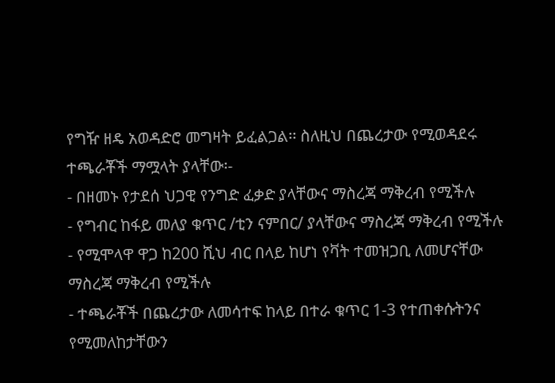የግዥ ዘዴ አወዳድሮ መግዛት ይፈልጋል፡፡ ስለዚህ በጨረታው የሚወዳደሩ ተጫራቾች ማሟላት ያላቸው፡-
- በዘመኑ የታደሰ ህጋዊ የንግድ ፈቃድ ያላቸውና ማስረጃ ማቅረብ የሚችሉ
- የግብር ከፋይ መለያ ቁጥር /ቲን ናምበር/ ያላቸውና ማስረጃ ማቅረብ የሚችሉ
- የሚሞላዋ ዋጋ ከ200 ሺህ ብር በላይ ከሆነ የቫት ተመዝጋቢ ለመሆናቸው ማስረጃ ማቅረብ የሚችሉ
- ተጫራቾች በጨረታው ለመሳተፍ ከላይ በተራ ቁጥር 1-3 የተጠቀሱትንና የሚመለከታቸውን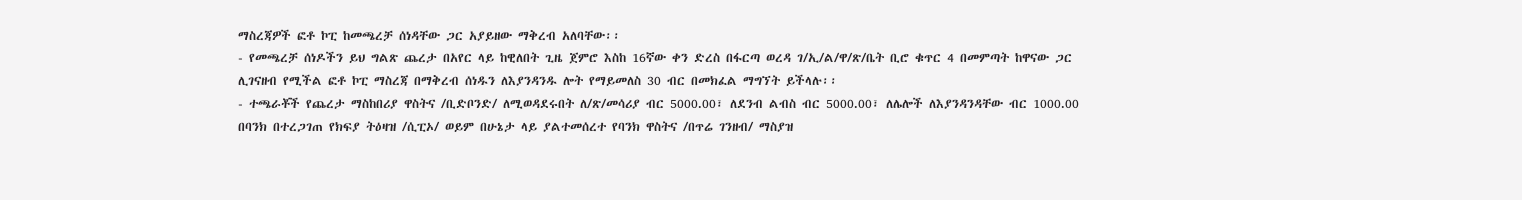ማስረጃዎች ፎቶ ኮፒ ከመጫረቻ ሰነዳቸው ጋር አያይዘው ማቅረብ አለባቸው፡፡
- የመጫረቻ ሰነዶችን ይህ ግልጽ ጨረታ በአየር ላይ ከዊለበት ጊዜ ጀምሮ እስከ 16ኛው ቀን ድረስ በፋርጣ ወረዳ ገ/ኢ/ል/ዋ/ጽ/ቤት ቢሮ ቁጥር 4 በመምጣት ከዋናው ጋር ሊገናዘብ የሚችል ፎቶ ኮፒ ማስረጃ በማቅረብ ሰነዱን ለእያንዳንዱ ሎት የማይመለስ 30 ብር በመክፈል ማግኘት ይችላሉ፡፡
- ተጫራቾች የጨረታ ማስከበሪያ ዋስትና /ቢድቦንድ/ ለሚወዳደሩበት ለ/ጽ/መሳሪያ ብር 5000.00፣ ለደንብ ልብስ ብር 5000.00፣ ለሌሎች ለእያንዳንዳቸው ብር 1000.00 በባንክ በተረጋገጠ የክፍያ ትዕዛዝ /ሲፒኦ/ ወይም በሁኔታ ላይ ያልተመሰረተ የባንክ ዋስትና /በጥሬ ገንዘብ/ ማስያዝ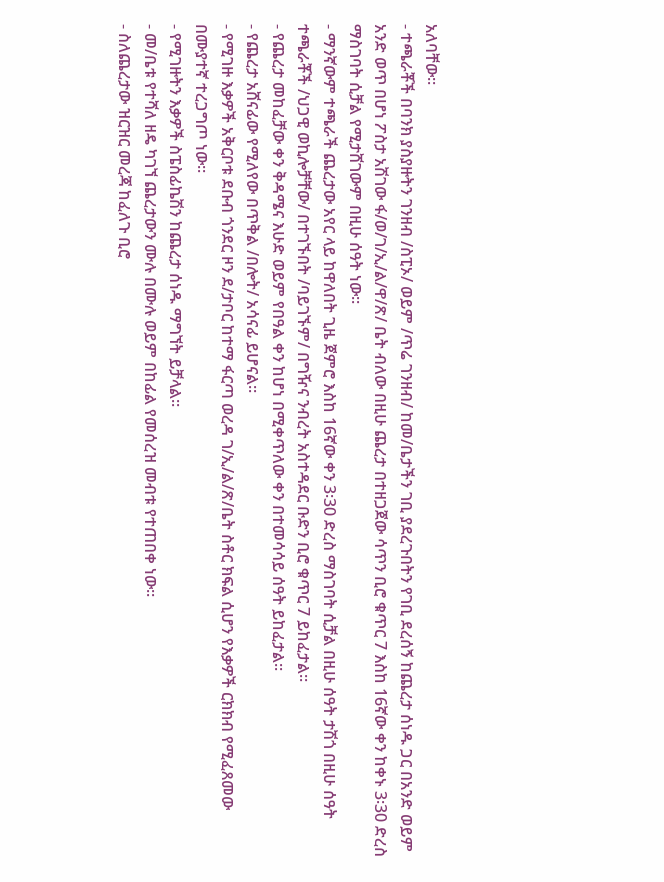አለባቸው፡፡
- ተጫራቾች በባንክ ያስያዙትን ገንዘብ /ስፒኦ/ ወይም /ጥሬ ገንዘብ/ ከመ/ቤታችን ገቢ ያደረጉበትን የገቢ ደረሰኝ ከጨረታ ሰነዱ ጋር በአንድ ወይም አንድ ወጥ በሆነ ፖስታ አሽገው ፋ/ወ/ገ/ኢ/ል/ዋ/ጽ/ ቤት ብለው በዚሁ ጨረታ በተዘጋጀው ሳጥን ቢሮ ቁጥር 7 እስከ 16ኛው ቀን ከቀኑ 3፡30 ድረስ ማስገባት ሲቻል የሚታሸገውም በዚሁ ሰዓት ነው፡፡
- ማንኛውም ተጫራች ጨረታው አየር ላይ ከዋለበት ጊዜ ጀምሮ እስከ 16ኛው ቀን 3፡30 ድረስ ማስገባት ሲቻል በዚሁ ሰዓት ታሽጎ በዚሁ ሰዓት ተጫራቾች /ህጋዊ ወኪሎቻቸው/ በተገኙበት /ባይገኙም/ በግዥና ንብረት አስተዳደር ቡድን ቢሮ ቁጥር 7 ይከፈታል፡፡
- የጨረታ መከፈቻው ቀን ቅዳሜና እሁድ ወይም የበዓል ቀን ከሆነ በሚቀጥለው ቀን በተመሳሳይ ሰዓት ይከፈታል፡፡
- የጨረታ አሸናፊው የሚለየው በጥቅል /በሎት/ አሳናፊ ይሆናል፡፡
- የሚገዙ እቃዎች አቅርቦቱ ደቡብ ጎንደር ዞን ደ/ታቦር ከተማ ፋርጣ ወረዳ ገ/ኢ/ል/ጽ/ቤት ስቶር ክፍል ሲሆን የእቃዎች ርክክብ የሚፈጸመው በሙያተኛ ተረጋግጦ ነው፡፡
- የሚገዙትን እቃዎች ስፔስፊኬሽን ከጨረታ ሰነዱ ማግኘት ይቻላል፡፡
- መ/ቤቱ የተሻለ ዘዴ ካገኘ ጨረታውን ሙሉ በሙሉ ወይም በከፊል የመሰረዝ መብቱ የተጠበቀ ነው፡፡
- ስለጨረታው ዝርዝር መረጃ ከፈለጉ ቢሮ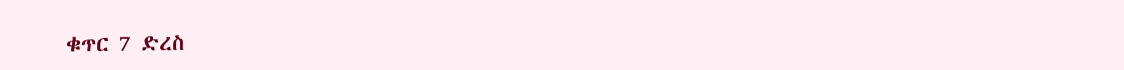ቁጥር 7 ድረስ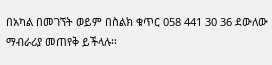በአካል በመገኘት ወይም በስልክ ቁጥር 058 441 30 36 ደውለው ማብራሪያ መጠየቅ ይችላሉ፡፡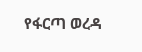የፋርጣ ወረዳ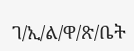ገ/ኢ/ል/ዋ/ጽ/ቤት